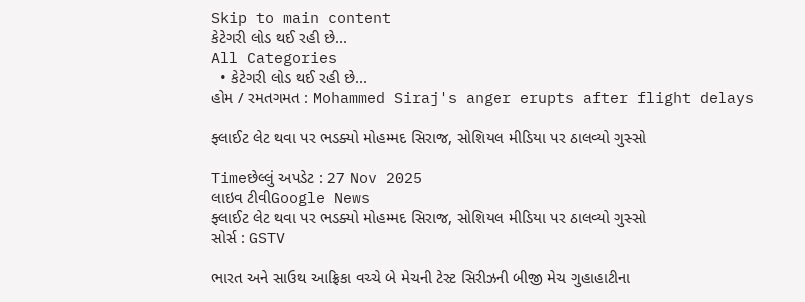Skip to main content
કેટેગરી લોડ થઈ રહી છે...
All Categories
  • કેટેગરી લોડ થઈ રહી છે...
હોમ / રમતગમત : Mohammed Siraj's anger erupts after flight delays

ફ્લાઈટ લેટ થવા પર ભડક્યો મોહમ્મદ સિરાજ, સોશિયલ મીડિયા પર ઠાલવ્યો ગુસ્સો

Timeછેલ્લું અપડેટ : 27 Nov 2025
લાઇવ ટીવીGoogle News
ફ્લાઈટ લેટ થવા પર ભડક્યો મોહમ્મદ સિરાજ, સોશિયલ મીડિયા પર ઠાલવ્યો ગુસ્સો
સોર્સ : GSTV

ભારત અને સાઉથ આફ્રિકા વચ્ચે બે મેચની ટેસ્ટ સિરીઝની બીજી મેચ ગુહાહાટીના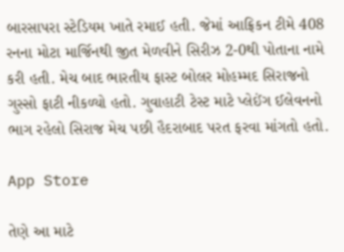બારસાપરા સ્ટેડિયમ ખાતે રમાઈ હતી. જેમાં આફ્રિકન ટીમે 408 રનના મોટા માર્જિનથી જીત મેળવીને સિરીઝ 2-0થી પોતાના નામે કરી હતી. મેચ બાદ ભારતીય ફાસ્ટ બોલર મોહમ્મદ સિરાજનો ગુસ્સો ફાટી નીકળ્યો હતો. ગુવાહાટી ટેસ્ટ માટે પ્લેઈંગ ઈલેવનનો ભાગ રહેલો સિરાજ મેચ પછી હૈદરાબાદ પરત ફરવા માંગતો હતો.

App Store

તેણે આ માટે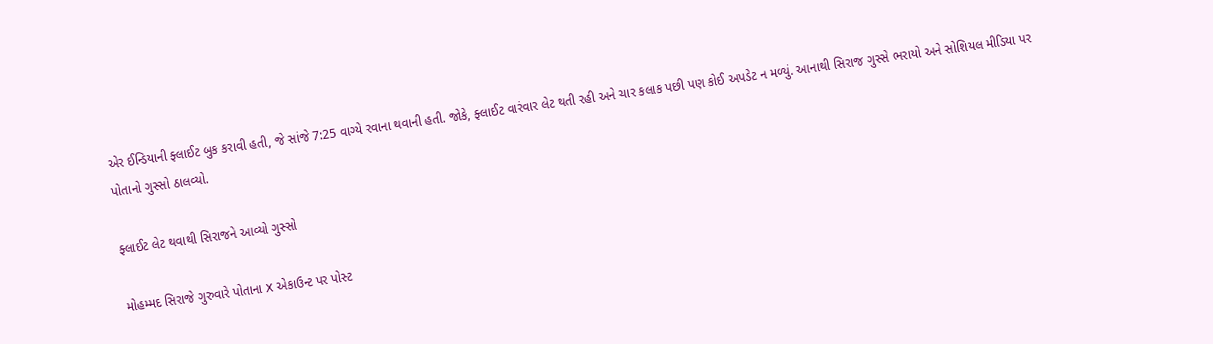એર ઈન્ડિયાની ફ્લાઈટ બુક કરાવી હતી, જે સાંજે 7:25 વાગ્યે રવાના થવાની હતી. જોકે, ફ્લાઈટ વારંવાર લેટ થતી રહી અને ચાર કલાક પછી પણ કોઈ અપડેટ ન મળ્યું. આનાથી સિરાજ ગુસ્સે ભરાયો અને સોશિયલ મીડિયા પર પોતાનો ગુસ્સો ઠાલવ્યો.

ફ્લાઈટ લેટ થવાથી સિરાજને આવ્યો ગુસ્સો

મોહમ્મદ સિરાજે ગુરુવારે પોતાના X એકાઉન્ટ પર પોસ્ટ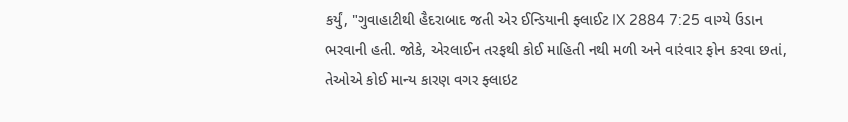કર્યું, "ગુવાહાટીથી હૈદરાબાદ જતી એર ઈન્ડિયાની ફ્લાઈટ IX 2884 7:25 વાગ્યે ઉડાન ભરવાની હતી. જોકે, એરલાઈન તરફથી કોઈ માહિતી નથી મળી અને વારંવાર ફોન કરવા છતાં, તેઓએ કોઈ માન્ય કારણ વગર ફ્લાઇટ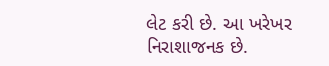લેટ કરી છે. આ ખરેખર નિરાશાજનક છે.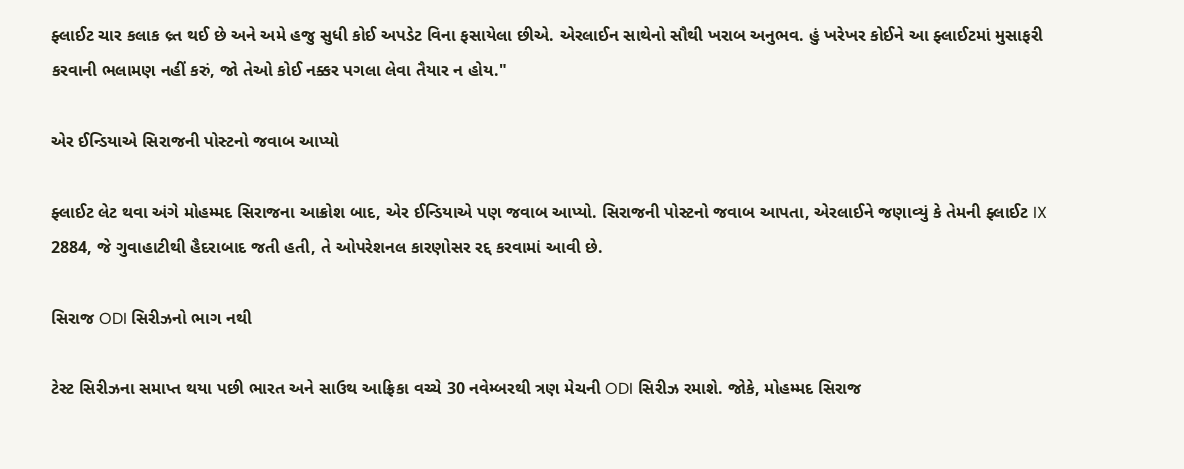ફ્લાઈટ ચાર કલાક લ્ર્ત થઈ છે અને અમે હજુ સુધી કોઈ અપડેટ વિના ફસાયેલા છીએ. એરલાઈન સાથેનો સૌથી ખરાબ અનુભવ. હું ખરેખર કોઈને આ ફ્લાઈટમાં મુસાફરી કરવાની ભલામણ નહીં કરું, જો તેઓ કોઈ નક્કર પગલા લેવા તૈયાર ન હોય."

એર ઈન્ડિયાએ સિરાજની પોસ્ટનો જવાબ આપ્યો

ફ્લાઈટ લેટ થવા અંગે મોહમ્મદ સિરાજના આક્રોશ બાદ, એર ઈન્ડિયાએ પણ જવાબ આપ્યો. સિરાજની પોસ્ટનો જવાબ આપતા, એરલાઈને જણાવ્યું કે તેમની ફ્લાઈટ IX 2884, જે ગુવાહાટીથી હૈદરાબાદ જતી હતી, તે ઓપરેશનલ કારણોસર રદ્દ કરવામાં આવી છે.

સિરાજ ODI સિરીઝનો ભાગ નથી

ટેસ્ટ સિરીઝના સમાપ્ત થયા પછી ભારત અને સાઉથ આફ્રિકા વચ્ચે 30 નવેમ્બરથી ત્રણ મેચની ODI સિરીઝ રમાશે. જોકે, મોહમ્મદ સિરાજ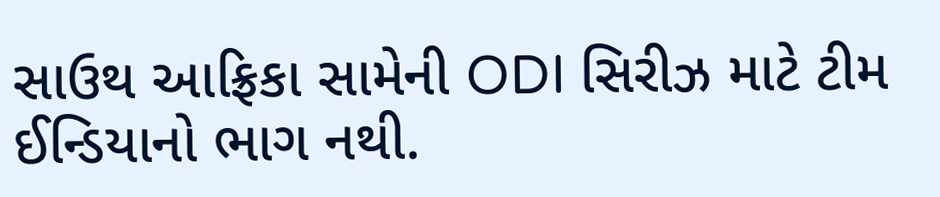સાઉથ આફ્રિકા સામેની ODI સિરીઝ માટે ટીમ ઈન્ડિયાનો ભાગ નથી.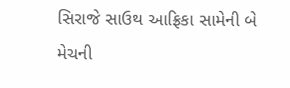સિરાજે સાઉથ આફ્રિકા સામેની બે મેચની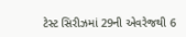ટેસ્ટ સિરીઝમાં 29ની એવરેજથી 6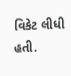વિકેટ લીધી હતી.